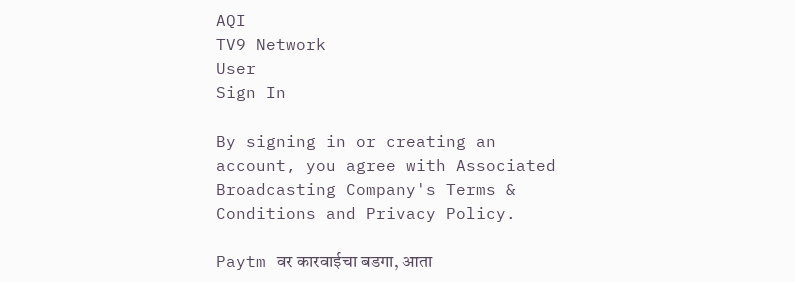AQI
TV9 Network
User
Sign In

By signing in or creating an account, you agree with Associated Broadcasting Company's Terms & Conditions and Privacy Policy.

Paytm वर कारवाईचा बडगा, आता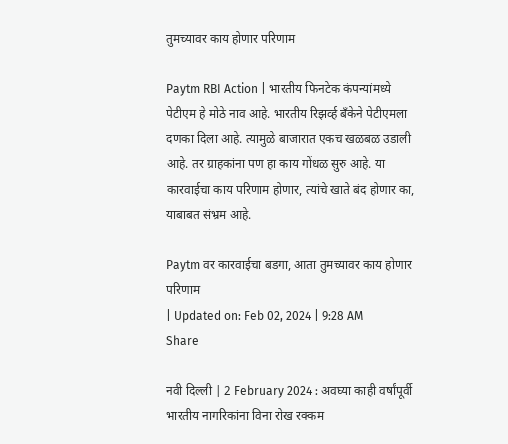तुमच्यावर काय होणार परिणाम

Paytm RBI Action | भारतीय फिनटेक कंपन्यांमध्ये पेटीएम हे मोठे नाव आहे. भारतीय रिझर्व्ह बँकेने पेटीएमला दणका दिला आहे. त्यामुळे बाजारात एकच खळबळ उडाली आहे. तर ग्राहकांना पण हा काय गोंधळ सुरु आहे. या कारवाईचा काय परिणाम होणार, त्यांचे खाते बंद होणार का, याबाबत संभ्रम आहे.

Paytm वर कारवाईचा बडगा, आता तुमच्यावर काय होणार परिणाम
| Updated on: Feb 02, 2024 | 9:28 AM
Share

नवी दिल्ली | 2 February 2024 : अवघ्या काही वर्षांपूर्वी भारतीय नागरिकांना विना रोख रक्कम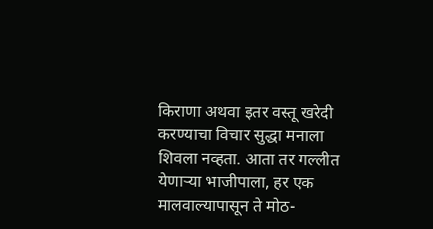किराणा अथवा इतर वस्तू खरेदी करण्याचा विचार सुद्धा मनाला शिवला नव्हता. आता तर गल्लीत येणाऱ्या भाजीपाला, हर एक मालवाल्यापासून ते मोठ-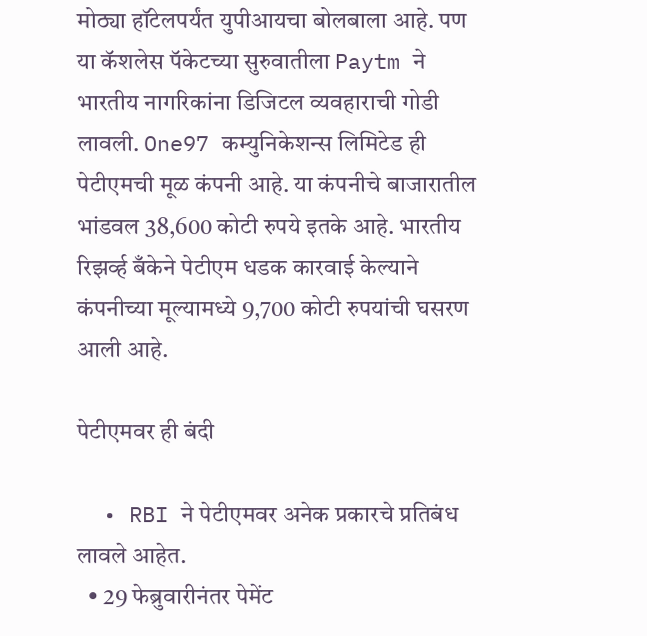मोठ्या हॉटेलपर्यंत युपीआयचा बोलबाला आहे. पण या कॅशलेस पॅकेटच्या सुरुवातीला Paytm ने भारतीय नागरिकांना डिजिटल व्यवहाराची गोडी लावली. One97 कम्युनिकेशन्स लिमिटेड ही पेटीएमची मूळ कंपनी आहे. या कंपनीचे बाजारातील भांडवल 38,600 कोटी रुपये इतके आहे. भारतीय रिझर्व्ह बँकेने पेटीएम धडक कारवाई केल्याने कंपनीच्या मूल्यामध्ये 9,700 कोटी रुपयांची घसरण आली आहे.

पेटीएमवर ही बंदी

  • RBI ने पेटीएमवर अनेक प्रकारचे प्रतिबंध लावले आहेत.
  • 29 फेब्रुवारीनंतर पेमेंट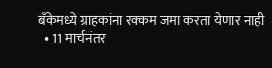बँकेमध्ये ग्राहकांना रक्कम जमा करता येणार नाही
  • 11 मार्चनंतर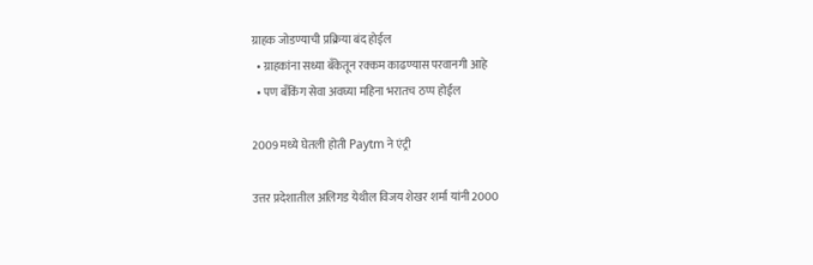ग्राहक जोडण्याची प्रक्रिया बंद होईल
  • ग्राहकांना सध्या बँकेतून रक्कम काढण्यास परवानगी आहे
  • पण बँकिंग सेवा अवघ्या महिना भरातच ठप्प होईल

2009 मध्ये घेतली होती Paytm ने एंट्री

उत्तर प्रदेशातील अलिगड येथील विजय शेखर शर्मा यांनी 2000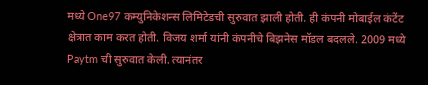मध्ये One97 कम्युनिकेशन्स लिमिटेडची सुरुवात झाली होती. ही कंपनी मोबाईल कंटेंट क्षेत्रात काम करत होती. विजय शर्मा यांनी कंपनीचे बिझनेस मॉडल बदलले. 2009 मध्ये Paytm ची सुरुवात केली. त्यानंतर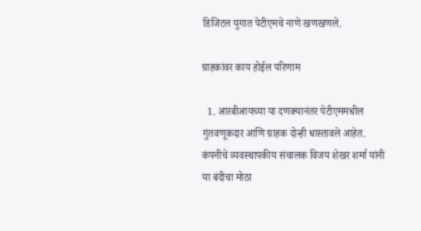डिजिटल युगात पेटीएमचे नाणे खणखणले.

ग्राहकांवर काय होईल परिणाम

  1. आरबीआयच्या या दणक्यानंतर पेटीएममधील गुंतवणूकदार आणि ग्राहक दोन्ही धास्तावले आहेत. कंपनीचे व्यवस्थापकीय संचालक विजय शेखर शर्मा यांनी या बंदीचा मोठा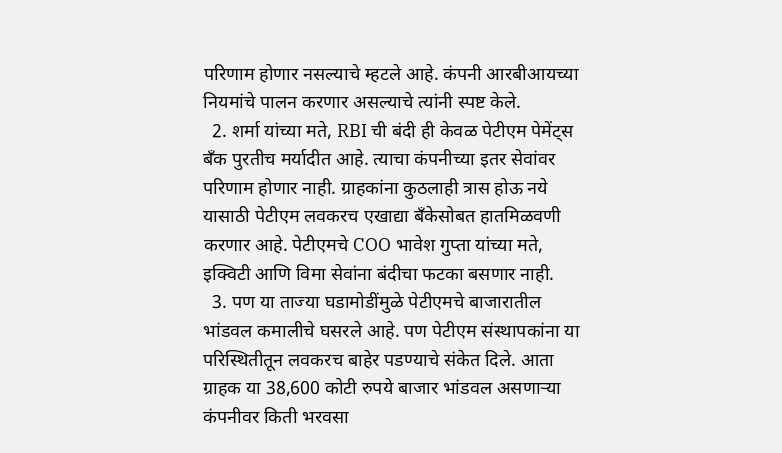परिणाम होणार नसल्याचे म्हटले आहे. कंपनी आरबीआयच्या नियमांचे पालन करणार असल्याचे त्यांनी स्पष्ट केले.
  2. शर्मा यांच्या मते, RBI ची बंदी ही केवळ पेटीएम पेमेंट्स बँक पुरतीच मर्यादीत आहे. त्याचा कंपनीच्या इतर सेवांवर परिणाम होणार नाही. ग्राहकांना कुठलाही त्रास होऊ नये यासाठी पेटीएम लवकरच एखाद्या बँकेसोबत हातमिळवणी करणार आहे. पेटीएमचे COO भावेश गुप्ता यांच्या मते, इक्विटी आणि विमा सेवांना बंदीचा फटका बसणार नाही.
  3. पण या ताज्या घडामोडींमुळे पेटीएमचे बाजारातील भांडवल कमालीचे घसरले आहे. पण पेटीएम संस्थापकांना या परिस्थितीतून लवकरच बाहेर पडण्याचे संकेत दिले. आता ग्राहक या 38,600 कोटी रुपये बाजार भांडवल असणाऱ्या कंपनीवर किती भरवसा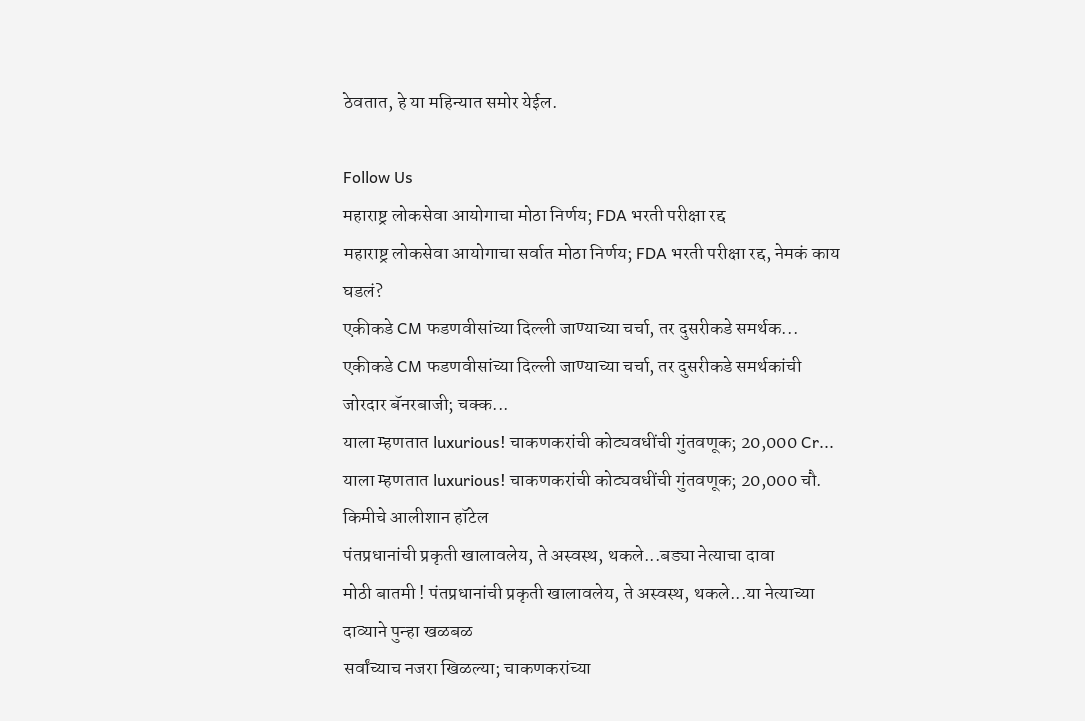ठेवतात, हे या महिन्यात समोर येईल.

Follow Us
महाराष्ट्र लोकसेवा आयोगाचा मोठा निर्णय; FDA भरती परीक्षा रद्द
महाराष्ट्र लोकसेवा आयोगाचा सर्वात मोठा निर्णय; FDA भरती परीक्षा रद्द, नेमकं काय घडलं?
एकीकडे CM फडणवीसांच्या दिल्ली जाण्याच्या चर्चा, तर दुसरीकडे समर्थक...
एकीकडे CM फडणवीसांच्या दिल्ली जाण्याच्या चर्चा, तर दुसरीकडे समर्थकांची जोरदार बॅनरबाजी; चक्क...
याला म्हणतात luxurious! चाकणकरांची कोट्यवधींची गुंतवणूक; 20,000 Cr...
याला म्हणतात luxurious! चाकणकरांची कोट्यवधींची गुंतवणूक; 20,000 चौ. किमीचे आलीशान हॉटेल
पंतप्रधानांची प्रकृती खालावलेय, ते अस्वस्थ, थकले...बड्या नेत्याचा दावा
मोठी बातमी ! पंतप्रधानांची प्रकृती खालावलेय, ते अस्वस्थ, थकले...या नेत्याच्या दाव्याने पुन्हा खळबळ
सर्वांच्याच नजरा खिळल्या; चाकणकरांच्या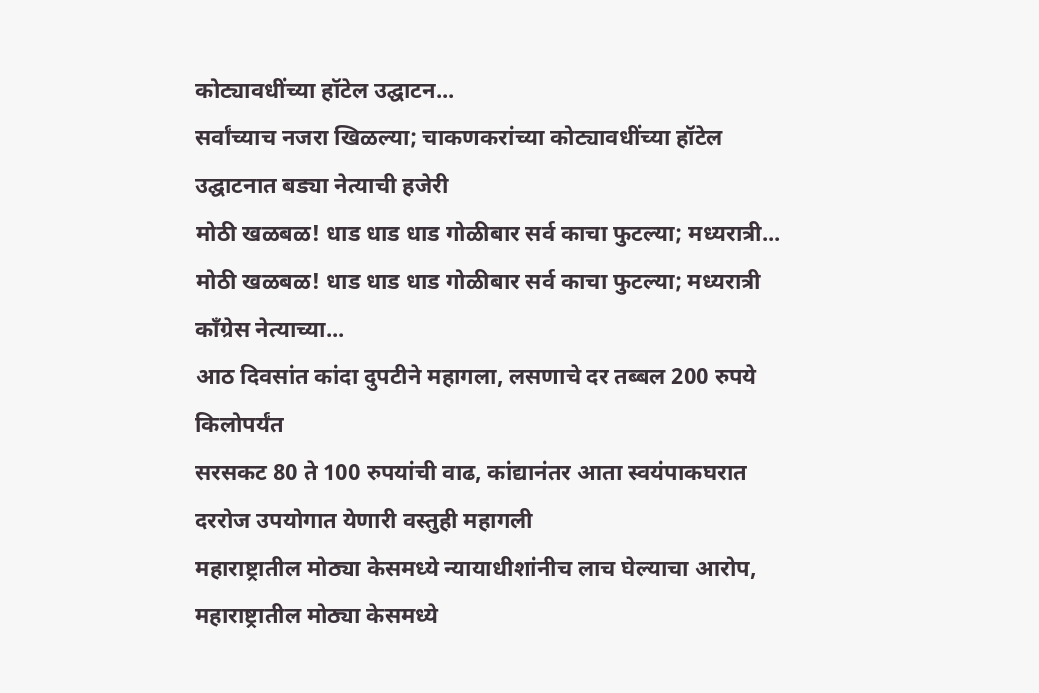कोट्यावधींच्या हॉटेल उद्घाटन...
सर्वांच्याच नजरा खिळल्या; चाकणकरांच्या कोट्यावधींच्या हॉटेल उद्घाटनात बड्या नेत्याची हजेरी
मोठी खळबळ! धाड धाड धाड गोळीबार सर्व काचा फुटल्या; मध्यरात्री...
मोठी खळबळ! धाड धाड धाड गोळीबार सर्व काचा फुटल्या; मध्यरात्री काँग्रेस नेत्याच्या...
आठ दिवसांत कांदा दुपटीने महागला, लसणाचे दर तब्बल 200 रुपये किलोपर्यंत
सरसकट 80 ते 100 रुपयांची वाढ, कांद्यानंतर आता स्वयंपाकघरात दररोज उपयोगात येणारी वस्तुही महागली
महाराष्ट्रातील मोठ्या केसमध्ये न्यायाधीशांनीच लाच घेल्याचा आरोप,
महाराष्ट्रातील मोठ्या केसमध्ये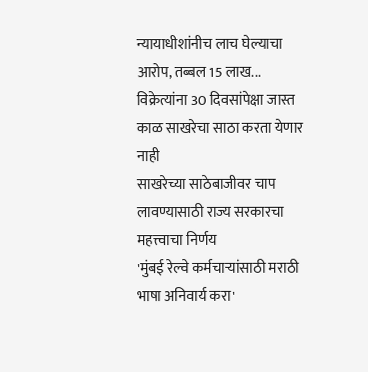न्यायाधीशांनीच लाच घेल्याचा आरोप, तब्बल 15 लाख...
विक्रेत्यांना 30 दिवसांपेक्षा जास्त काळ साखरेचा साठा करता येणार नाही
साखरेच्या साठेबाजीवर चाप लावण्यासाठी राज्य सरकारचा महत्त्वाचा निर्णय
'मुंबई रेल्वे कर्मचाऱ्यांसाठी मराठी भाषा अनिवार्य करा'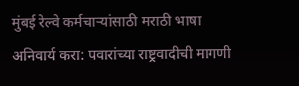मुंबई रेल्वे कर्मचाऱ्यांसाठी मराठी भाषा अनिवार्य करा: पवारांच्या राष्ट्रवादीची मागणी